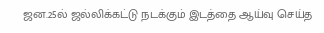ஜன.25ல் ஜல்லிக்கட்டு நடக்கும் இடத்தை ஆய்வு செய்த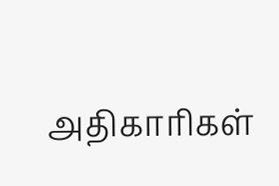அதிகாரிகள்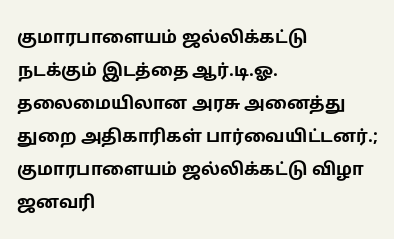குமாரபாளையம் ஜல்லிக்கட்டு நடக்கும் இடத்தை ஆர்.டி.ஓ. தலைமையிலான அரசு அனைத்து துறை அதிகாரிகள் பார்வையிட்டனர்.;
குமாரபாளையம் ஜல்லிக்கட்டு விழா ஜனவரி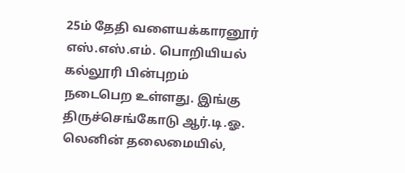25ம் தேதி வளையக்காரனூர் எஸ்.எஸ்.எம். பொறியியல் கல்லூரி பின்புறம் நடைபெற உள்ளது. இங்கு திருச்செங்கோடு ஆர்.டி.ஓ. லெனின் தலைமையில்,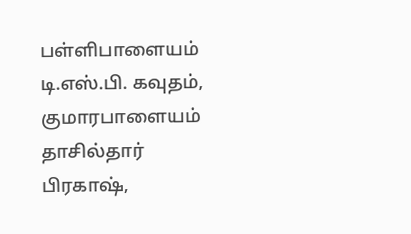பள்ளிபாளையம் டி.எஸ்.பி. கவுதம், குமாரபாளையம் தாசில்தார் பிரகாஷ்,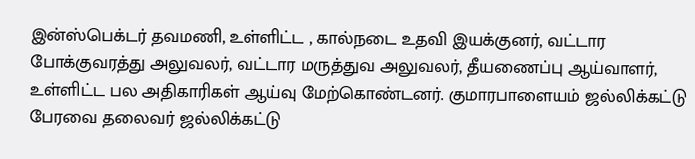இன்ஸ்பெக்டர் தவமணி, உள்ளிட்ட , கால்நடை உதவி இயக்குனர், வட்டார போக்குவரத்து அலுவலர், வட்டார மருத்துவ அலுவலர், தீயணைப்பு ஆய்வாளர், உள்ளிட்ட பல அதிகாரிகள் ஆய்வு மேற்கொண்டனர். குமாரபாளையம் ஜல்லிக்கட்டு பேரவை தலைவர் ஜல்லிக்கட்டு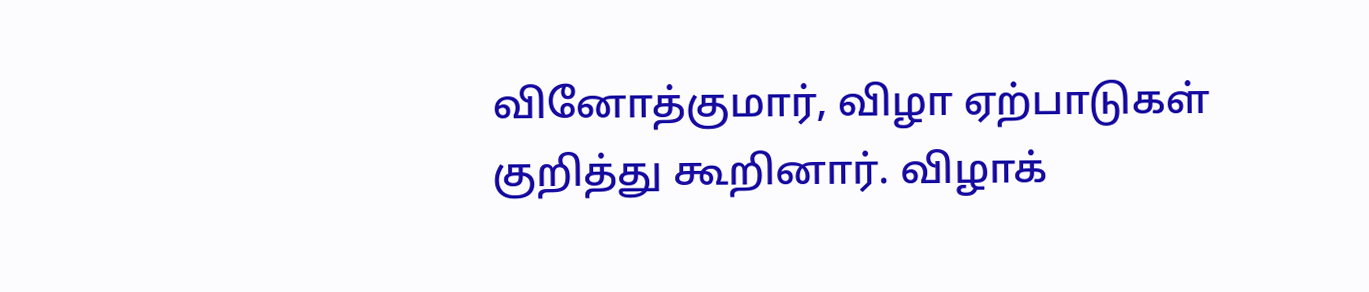வினோத்குமார், விழா ஏற்பாடுகள் குறித்து கூறினார். விழாக்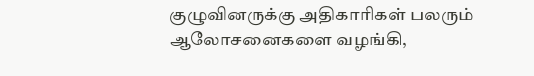குழுவினருக்கு அதிகாரிகள் பலரும் ஆலோசனைகளை வழங்கி,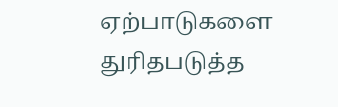ஏற்பாடுகளை துரிதபடுத்த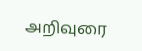அறிவுரை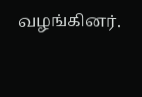வழங்கினர்.